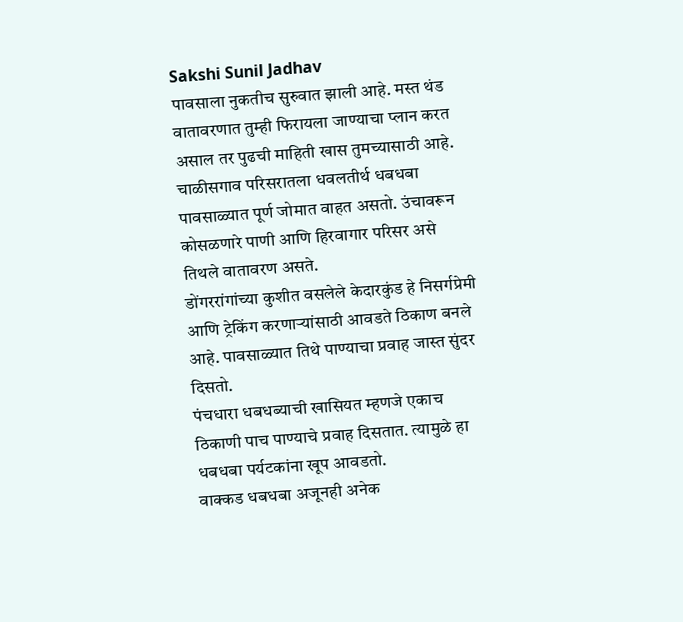Sakshi Sunil Jadhav
पावसाला नुकतीच सुरुवात झाली आहे. मस्त थंड वातावरणात तुम्ही फिरायला जाण्याचा प्लान करत असाल तर पुढची माहिती खास तुमच्यासाठी आहे.
चाळीसगाव परिसरातला धवलतीर्थ धबधबा पावसाळ्यात पूर्ण जोमात वाहत असतो. उंचावरून कोसळणारे पाणी आणि हिरवागार परिसर असे तिथले वातावरण असते.
डोंगररांगांच्या कुशीत वसलेले केदारकुंड हे निसर्गप्रेमी आणि ट्रेकिंग करणाऱ्यांसाठी आवडते ठिकाण बनले आहे. पावसाळ्यात तिथे पाण्याचा प्रवाह जास्त सुंदर दिसतो.
पंचधारा धबधब्याची खासियत म्हणजे एकाच ठिकाणी पाच पाण्याचे प्रवाह दिसतात. त्यामुळे हा धबधबा पर्यटकांना खूप आवडतो.
वाक्कड धबधबा अजूनही अनेक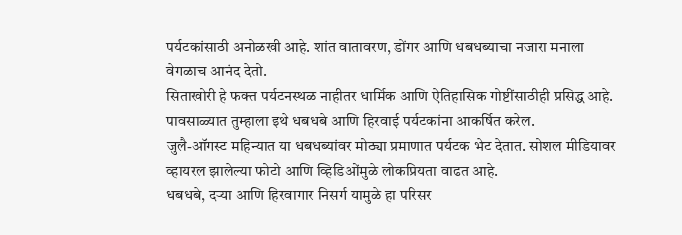पर्यटकांसाठी अनोळखी आहे. शांत वातावरण, डोंगर आणि धबधब्याचा नजारा मनाला वेगळाच आनंद देतो.
सिताखोरी हे फक्त पर्यटनस्थळ नाहीतर धार्मिक आणि ऐतिहासिक गोष्टींसाठीही प्रसिद्ध आहे. पावसाळ्यात तुम्हाला इथे धबधबे आणि हिरवाई पर्यटकांना आकर्षित करेल.
जुलै-ऑगस्ट महिन्यात या धबधब्यांवर मोठ्या प्रमाणात पर्यटक भेट देतात. सोशल मीडियावर व्हायरल झालेल्या फोटो आणि व्हिडिओंमुळे लोकप्रियता वाढत आहे.
धबधबे, दऱ्या आणि हिरवागार निसर्ग यामुळे हा परिसर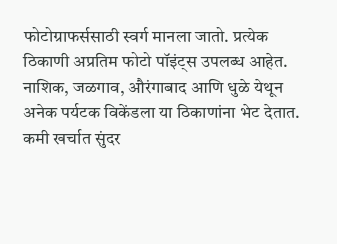फोटोग्राफर्ससाठी स्वर्ग मानला जातो. प्रत्येक ठिकाणी अप्रतिम फोटो पॉइंट्स उपलब्ध आहेत.
नाशिक, जळगाव, औरंगाबाद आणि धुळे येथून अनेक पर्यटक विकेंडला या ठिकाणांना भेट देतात. कमी खर्चात सुंदर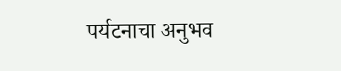पर्यटनाचा अनुभव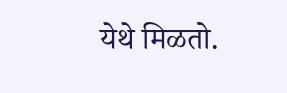येथे मिळतो.